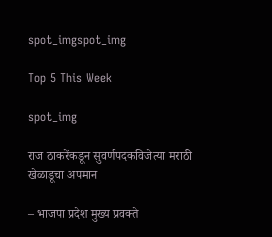spot_imgspot_img

Top 5 This Week

spot_img

राज ठाकरेंकडून सुवर्णपदकविजेत्या मराठी खेळाडूचा अपमान

– भाजपा प्रदेश मुख्य प्रवक्ते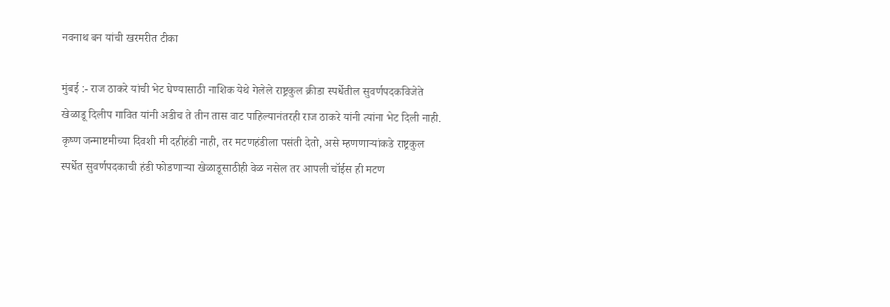नवनाथ बन यांची खरमरीत टीका

मुंबई :- राज ठाकरे यांची भेट घेण्यासाठी नाशिक येथे गेलेले राष्ट्रकुल क्रीडा स्पर्धेतील सुवर्णपदकविजेते खेळाडू दिलीप गावित यांनी अडीच ते तीन तास वाट पाहिल्यानंतरही राज ठाकरे यांनी त्यांना भेट दिली नाही. कृष्ण जन्माष्टमीच्या दिवशी मी दहीहंडी नाही, तर मटणहंडीला पसंती देतो, असे म्हणणाऱ्यांकडे राष्ट्रकुल स्पर्धेत सुवर्णपदकाची हंडी फोडणाऱ्या खेळाडूसाठीही वेळ नसेल तर आपली चॉईस ही मटण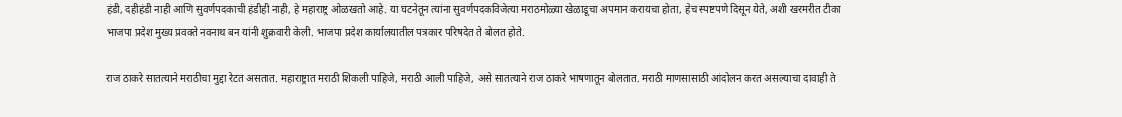हंडी, दहीहंडी नाही आणि सुवर्णपदकाची हंडीही नाही, हे महाराष्ट्र ओळखतो आहे. या घटनेतून त्यांना सुवर्णपदकविजेत्या मराठमोळ्या खेळाडूचा अपमान करायचा होता, हेच स्पष्टपणे दिसून येते, अशी खरमरीत टीका भाजपा प्रदेश मुख्य प्रवक्ते नवनाथ बन यांनी शुक्रवारी केली. भाजपा प्रदेश कार्यालयातील पत्रकार परिषदेत ते बोलत होते.

राज ठाकरे सातत्याने मराठीचा मुद्दा रेटत असतात. महाराष्ट्रात मराठी शिकली पाहिजे, मराठी आली पाहिजे, असे सातत्याने राज ठाकरे भाषणातून बोलतात. मराठी माणसासाठी आंदोलन करत असल्याचा दावाही ते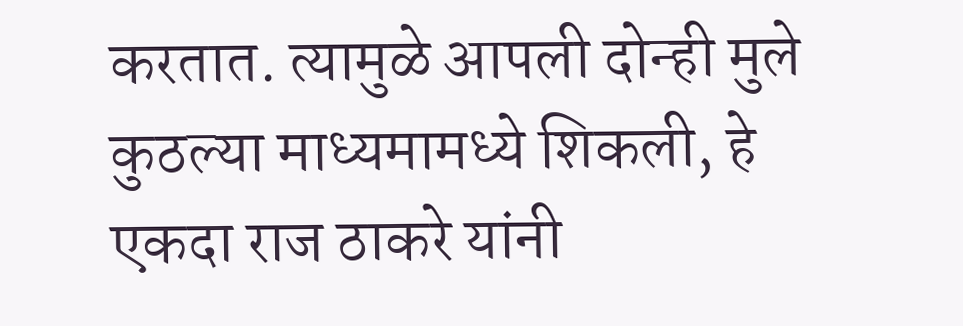करतात. त्यामुळे आपली दोन्ही मुले कुठल्या माध्यमामध्ये शिकली, हे एकदा राज ठाकरे यांनी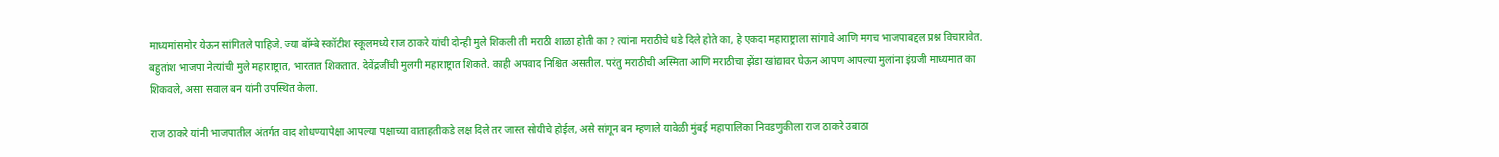माध्यमांसमोर येऊन सांगितले पाहिजे. ज्या बॉम्बे स्कॉटीश स्कूलमध्ये राज ठाकरे यांची दोन्ही मुले शिकली ती मराठी शाळा होती का ? त्यांना मराठीचे धडे दिले होते का, हे एकदा महाराष्ट्राला सांगावे आणि मगच भाजपाबद्दल प्रश्न विचारावेत. बहुतांश भाजपा नेत्यांची मुले महाराष्ट्रात, भारतात शिकतात. देवेंद्रजींची मुलगी महाराष्ट्रात शिकते. काही अपवाद निश्चित असतील. परंतु मराठीची अस्मिता आणि मराठीचा झेंडा खांद्यावर घेऊन आपण आपल्या मुलांना इंग्रजी माध्यमात का शिकवले, असा सवाल बन यांनी उपस्थित केला.

राज ठाकरे यांनी भाजपातील अंतर्गत वाद शोधण्यापेक्षा आपल्या पक्षाच्या वाताहतीकडे लक्ष दिले तर जास्त सोयीचे होईल, असे सांगून बन म्हणाले यावेळी मुंबई महापालिका निवडणुकीला राज ठाकरे उबाठा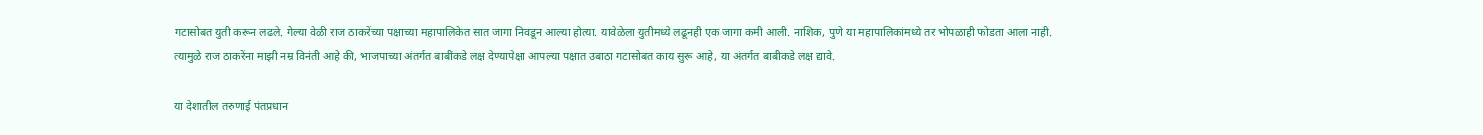गटासोबत युती करून लढले. गेल्या वेळी राज ठाकरेंच्या पक्षाच्या महापालिकेत सात जागा निवडून आल्या होत्या. यावेळेला युतीमध्ये लढूनही एक जागा कमी आली. नाशिक, पुणे या महापालिकांमध्ये तर भोपळाही फोडता आला नाही. त्यामुळे राज ठाकरेंना माझी नम्र विनंती आहे की, भाजपाच्या अंतर्गत बाबींकडे लक्ष देण्यापेक्षा आपल्या पक्षात उबाठा गटासोबत काय सुरू आहे, या अंतर्गत बाबीकडे लक्ष द्यावे.

या देशातील तरुणाई पंतप्रधान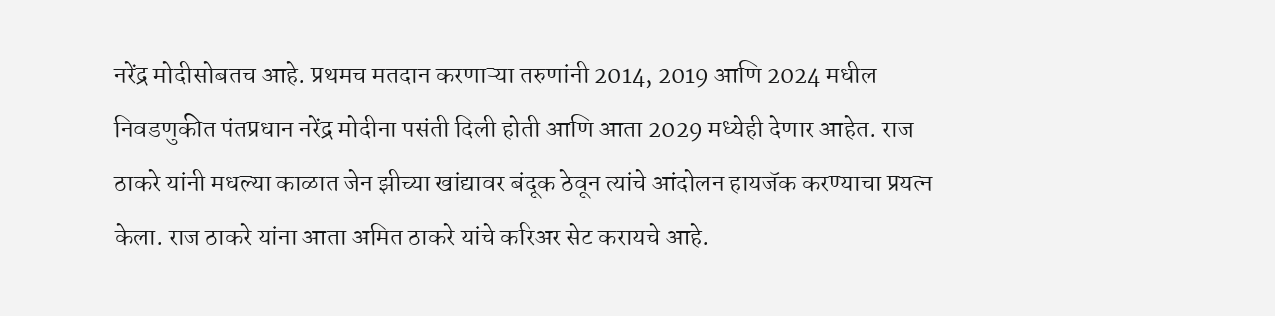नरेंद्र मोदीसोबतच आहे. प्रथमच मतदान करणाऱ्या तरुणांनी 2014, 2019 आणि 2024 मधील निवडणुकीत पंतप्रधान नरेंद्र मोदीना पसंती दिली होती आणि आता 2029 मध्येही देणार आहेत. राज ठाकरे यांनी मधल्या काळात जेन झीच्या खांद्यावर बंदूक ठेवून त्यांचे आंदोलन हायजॅक करण्याचा प्रयत्न केला. राज ठाकरे यांना आता अमित ठाकरे यांचे करिअर सेट करायचे आहे.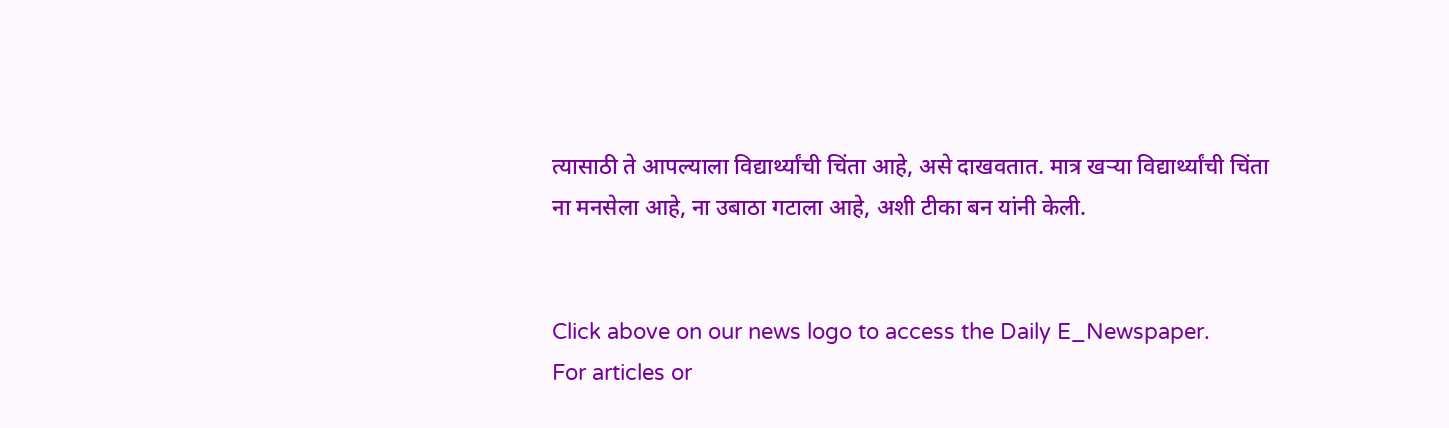त्यासाठी ते आपल्याला विद्यार्थ्यांची चिंता आहे, असे दाखवतात. मात्र खऱ्या विद्यार्थ्यांची चिंता ना मनसेला आहे, ना उबाठा गटाला आहे, अशी टीका बन यांनी केली.


Click above on our news logo to access the Daily E_Newspaper.
For articles or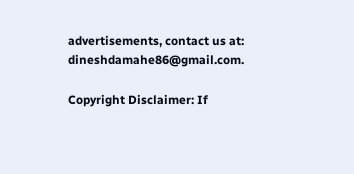advertisements, contact us at: dineshdamahe86@gmail.com.

Copyright Disclaimer: If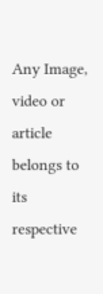Any Image, video or article belongs to its respective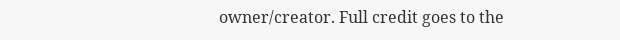owner/creator. Full credit goes to the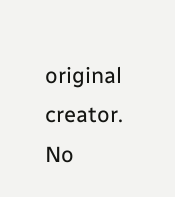original creator. No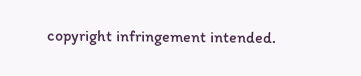copyright infringement intended.